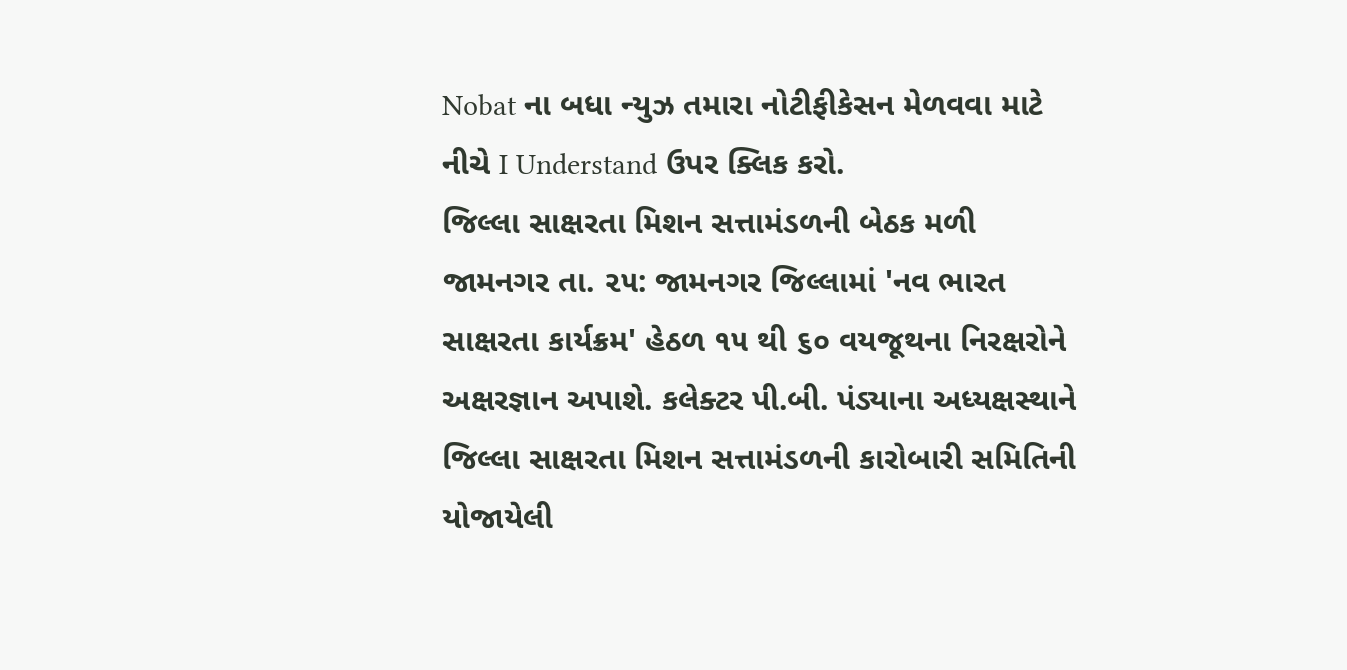Nobat ના બધા ન્યુઝ તમારા નોટીફીકેસન મેળવવા માટે નીચે I Understand ઉપર ક્લિક કરો.
જિલ્લા સાક્ષરતા મિશન સત્તામંડળની બેઠક મળી
જામનગર તા. ૨૫: જામનગર જિલ્લામાં 'નવ ભારત સાક્ષરતા કાર્યક્રમ' હેઠળ ૧૫ થી ૬૦ વયજૂથના નિરક્ષરોને અક્ષરજ્ઞાન અપાશે. કલેક્ટર પી.બી. પંડ્યાના અધ્યક્ષસ્થાને જિલ્લા સાક્ષરતા મિશન સત્તામંડળની કારોબારી સમિતિની યોજાયેલી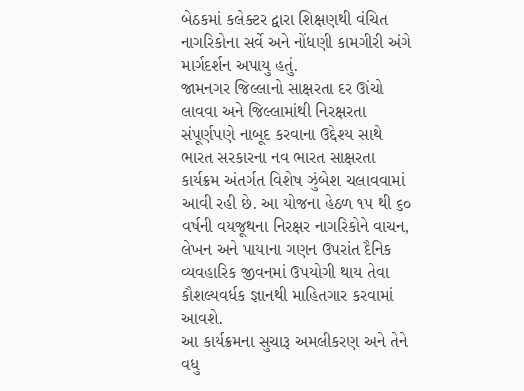બેઠકમાં કલેક્ટર દ્વારા શિક્ષણથી વંચિત નાગરિકોના સર્વે અને નોંધણી કામગીરી અંગે માર્ગદર્શન અપાયુ હતું.
જામનગર જિલ્લાનો સાક્ષરતા દર ઊંચો લાવવા અને જિલ્લામાંથી નિરક્ષરતા સંપૂર્ણપણે નાબૂદ કરવાના ઉદ્દેશ્ય સાથે ભારત સરકારના નવ ભારત સાક્ષરતા કાર્યક્રમ અંતર્ગત વિશેષ ઝુંબેશ ચલાવવામાં આવી રહી છે. આ યોજના હેઠળ ૧૫ થી ૬૦ વર્ષની વયજૂથના નિરક્ષર નાગરિકોને વાચન, લેખન અને પાયાના ગણન ઉપરાંત દૈનિક વ્યવહારિક જીવનમાં ઉપયોગી થાય તેવા કૌશલ્યવર્ધક જ્ઞાનથી માહિતગાર કરવામાં આવશે.
આ કાર્યક્રમના સુચારૂ અમલીકરણ અને તેને વધુ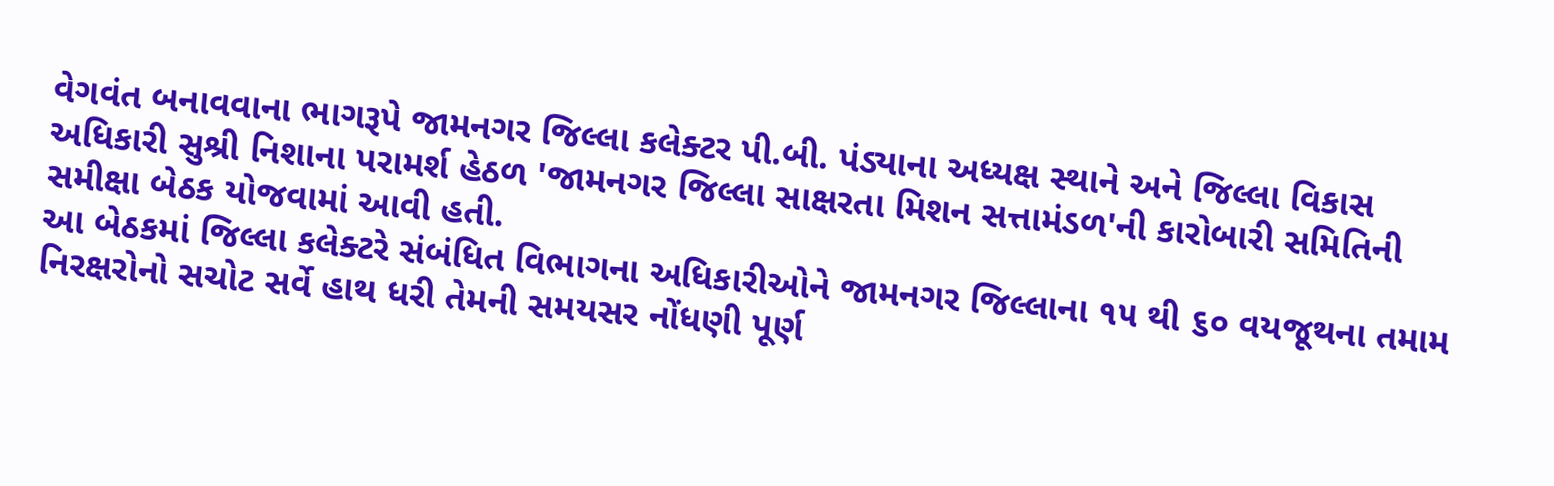વેગવંત બનાવવાના ભાગરૂપે જામનગર જિલ્લા કલેક્ટર પી.બી. પંડ્યાના અધ્યક્ષ સ્થાને અને જિલ્લા વિકાસ અધિકારી સુશ્રી નિશાના પરામર્શ હેઠળ 'જામનગર જિલ્લા સાક્ષરતા મિશન સત્તામંડળ'ની કારોબારી સમિતિની સમીક્ષા બેઠક યોજવામાં આવી હતી.
આ બેઠકમાં જિલ્લા કલેક્ટરે સંબંધિત વિભાગના અધિકારીઓને જામનગર જિલ્લાના ૧૫ થી ૬૦ વયજૂથના તમામ નિરક્ષરોનો સચોટ સર્વે હાથ ધરી તેમની સમયસર નોંધણી પૂર્ણ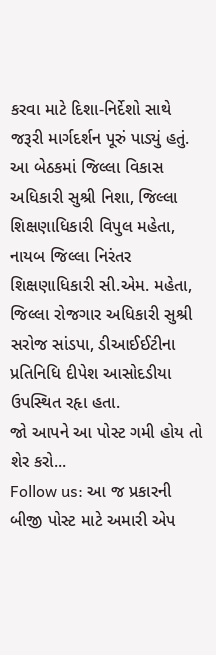કરવા માટે દિશા-નિર્દેશો સાથે જરૂરી માર્ગદર્શન પૂરું પાડ્યું હતું.
આ બેઠકમાં જિલ્લા વિકાસ અધિકારી સુશ્રી નિશા, જિલ્લા શિક્ષણાધિકારી વિપુલ મહેતા, નાયબ જિલ્લા નિરંતર શિક્ષણાધિકારી સી.એમ. મહેતા, જિલ્લા રોજગાર અધિકારી સુશ્રી સરોજ સાંડપા, ડીઆઈઈટીના પ્રતિનિધિ દીપેશ આસોદડીયા ઉપસ્થિત રહૃા હતા.
જો આપને આ પોસ્ટ ગમી હોય તો શેર કરો...
Follow us: આ જ પ્રકારની બીજી પોસ્ટ માટે અમારી એપ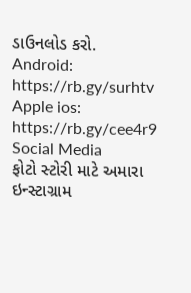ડાઉનલોડ કરો.
Android: https://rb.gy/surhtv
Apple ios: https://rb.gy/cee4r9
Social Media
ફોટો સ્ટોરી માટે અમારા ઇન્સ્ટાગ્રામ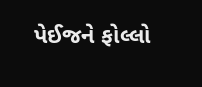પેઈજને ફોલ્લો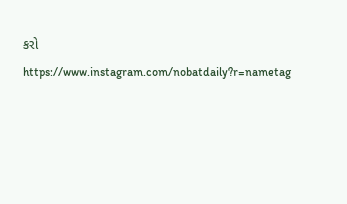કરો
https://www.instagram.com/nobatdaily?r=nametag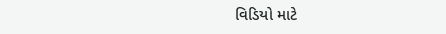વિડિયો માટે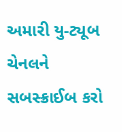અમારી યુ-ટ્યૂબ ચેનલને સબસ્ક્રાઈબ કરો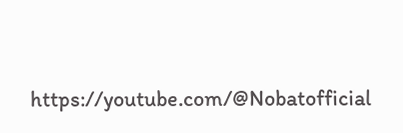https://youtube.com/@Nobatofficial